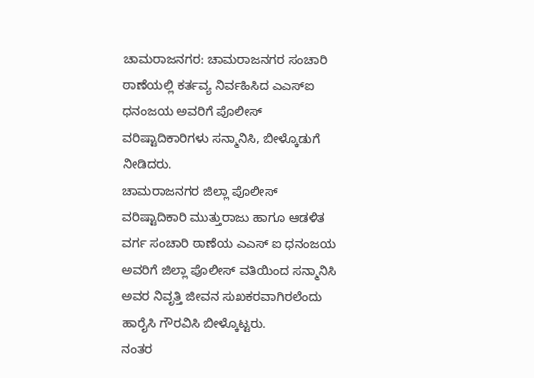ಚಾಮರಾಜನಗರ: ಚಾಮರಾಜನಗರ ಸಂಚಾರಿ ಠಾಣೆಯಲ್ಲಿ ಕರ್ತವ್ಯ ನಿರ್ವಹಿಸಿದ ಎಎಸ್ಐ ಧನಂಜಯ ಅವರಿಗೆ ಪೊಲೀಸ್ ವರಿಷ್ಟಾದಿಕಾರಿಗಳು ಸನ್ಮಾನಿಸಿ, ಬೀಳ್ಕೊಡುಗೆ ನೀಡಿದರು.
ಚಾಮರಾಜನಗರ ಜಿಲ್ಲಾ ಪೊಲೀಸ್ ವರಿಷ್ಟಾದಿಕಾರಿ ಮುತ್ತುರಾಜು ಹಾಗೂ ಆಡಳಿತ ವರ್ಗ ಸಂಚಾರಿ ಠಾಣೆಯ ಎಎಸ್ ಐ ಧನಂಜಯ ಅವರಿಗೆ ಜಿಲ್ಲಾ ಪೊಲೀಸ್ ವತಿಯಿಂದ ಸನ್ಮಾನಿಸಿ ಅವರ ನಿವೃತ್ತಿ ಜೀವನ ಸುಖಕರವಾಗಿರಲೆಂದು ಹಾರೈಸಿ ಗೌರವಿಸಿ ಬೀಳ್ಕೊಟ್ಟರು.
ನಂತರ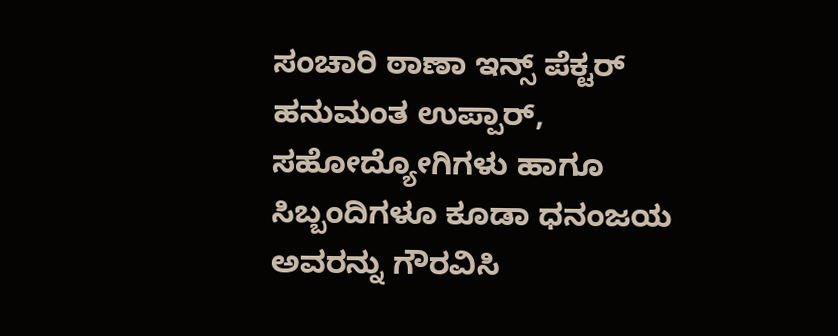ಸಂಚಾರಿ ಠಾಣಾ ಇನ್ಸ್ ಪೆಕ್ಟರ್ ಹನುಮಂತ ಉಪ್ಪಾರ್, ಸಹೋದ್ಯೋಗಿಗಳು ಹಾಗೂ ಸಿಬ್ಬಂದಿಗಳೂ ಕೂಡಾ ಧನಂಜಯ ಅವರನ್ನು ಗೌರವಿಸಿ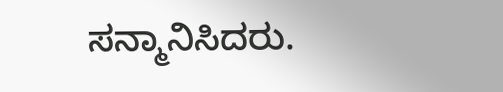ಸನ್ಮಾನಿಸಿದರು.